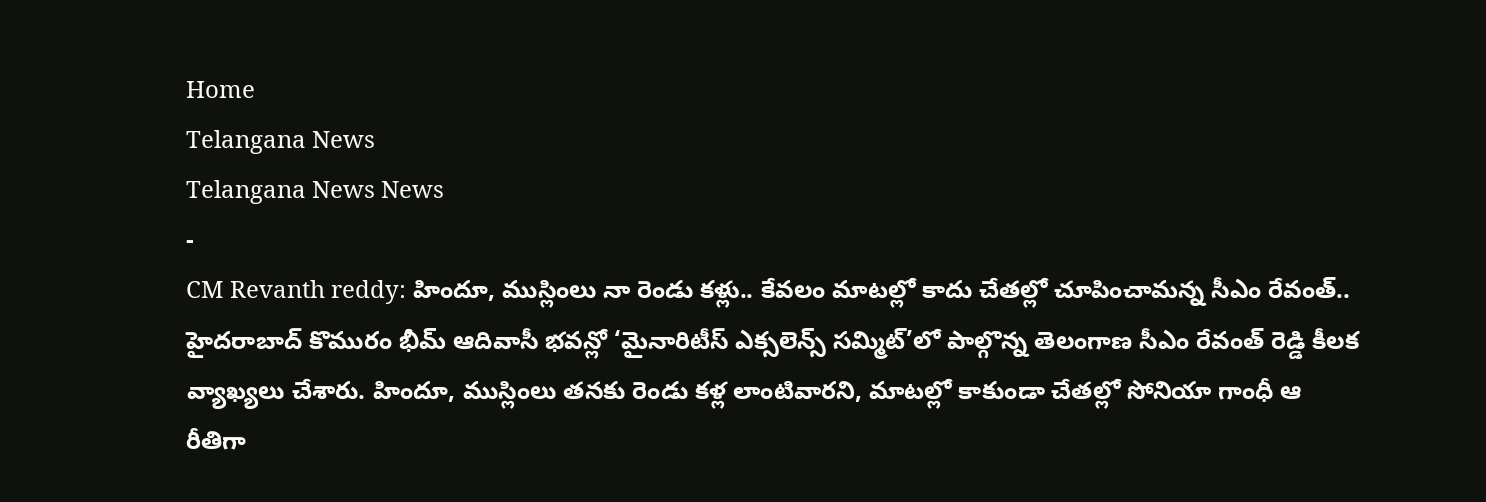Home
Telangana News
Telangana News News
-
CM Revanth reddy: హిందూ, ముస్లింలు నా రెండు కళ్లు.. కేవలం మాటల్లో కాదు చేతల్లో చూపించామన్న సీఎం రేవంత్..
హైదరాబాద్ కొమురం భీమ్ ఆదివాసీ భవన్లో ‘మైనారిటీస్ ఎక్సలెన్స్ సమ్మిట్’లో పాల్గొన్న తెలంగాణ సీఎం రేవంత్ రెడ్డి కీలక వ్యాఖ్యలు చేశారు. హిందూ, ముస్లింలు తనకు రెండు కళ్ల లాంటివారని, మాటల్లో కాకుండా చేతల్లో సోనియా గాంధీ ఆ రీతిగా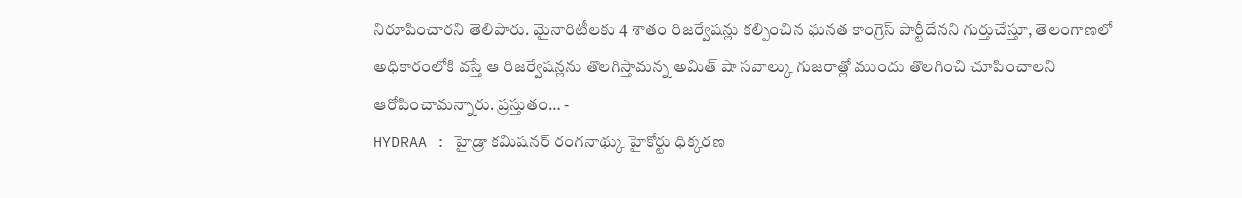నిరూపించారని తెలిపారు. మైనారిటీలకు 4 శాతం రిజర్వేషన్లు కల్పించిన ఘనత కాంగ్రెస్ పార్టీదేనని గుర్తుచేస్తూ, తెలంగాణలో అధికారంలోకి వస్తే ఆ రిజర్వేషన్లను తొలగిస్తామన్న అమిత్ షా సవాల్కు గుజరాత్లో ముందు తొలగించి చూపించాలని ఆరోపించామన్నారు. ప్రస్తుతం… -
HYDRAA : హైడ్రా కమిషనర్ రంగనాథ్కు హైకోర్టు ధిక్కరణ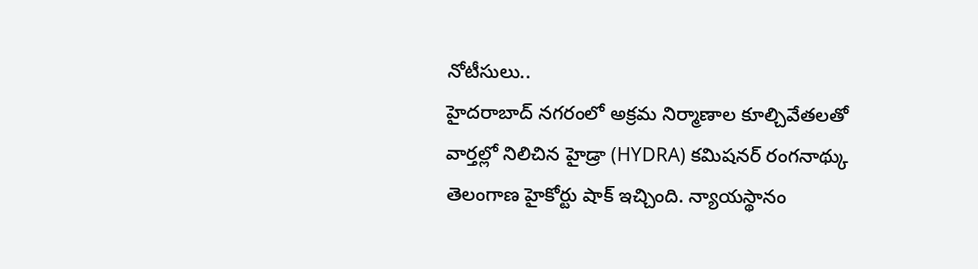నోటీసులు..
హైదరాబాద్ నగరంలో అక్రమ నిర్మాణాల కూల్చివేతలతో వార్తల్లో నిలిచిన హైడ్రా (HYDRA) కమిషనర్ రంగనాథ్కు తెలంగాణ హైకోర్టు షాక్ ఇచ్చింది. న్యాయస్థానం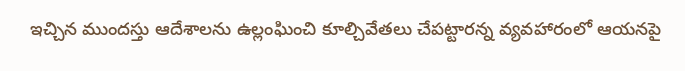ఇచ్చిన ముందస్తు ఆదేశాలను ఉల్లంఘించి కూల్చివేతలు చేపట్టారన్న వ్యవహారంలో ఆయనపై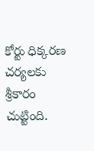కోర్టు ధిక్కరణ చర్యలకు శ్రీకారం చుట్టింది.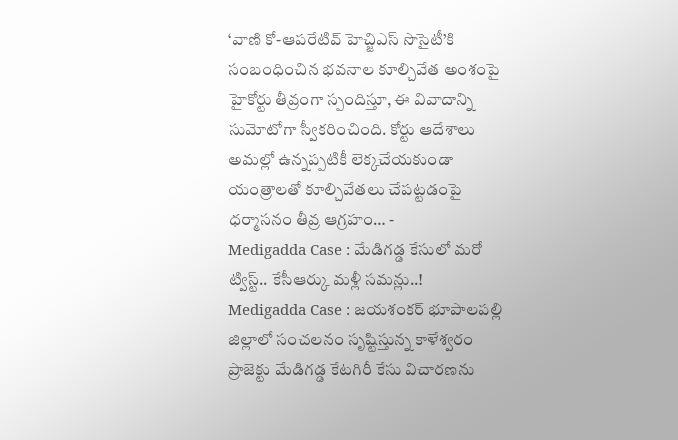‘వాణి కో-ఆపరేటివ్ హెచ్జిఎస్ సొసైటీ’కి సంబంధించిన భవనాల కూల్చివేత అంశంపై హైకోర్టు తీవ్రంగా స్పందిస్తూ, ఈ వివాదాన్ని సుమోటోగా స్వీకరించింది. కోర్టు ఆదేశాలు అమల్లో ఉన్నప్పటికీ లెక్కచేయకుండా యంత్రాలతో కూల్చివేతలు చేపట్టడంపై ధర్మాసనం తీవ్ర ఆగ్రహం… -
Medigadda Case : మేడిగడ్డ కేసులో మరో ట్విస్ట్.. కేసీఆర్కు మళ్లీ సమన్లు..!
Medigadda Case : జయశంకర్ భూపాలపల్లి జిల్లాలో సంచలనం సృష్టిస్తున్న కాళేశ్వరం ప్రాజెక్టు మేడిగడ్డ కేటగిరీ కేసు విచారణను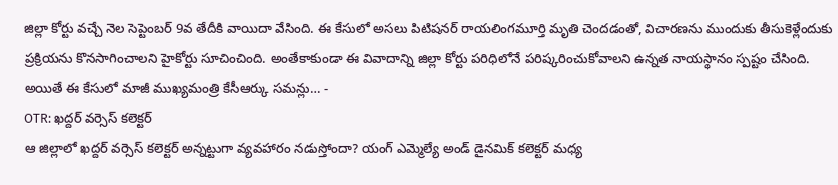జిల్లా కోర్టు వచ్చే నెల సెప్టెంబర్ 9వ తేదీకి వాయిదా వేసింది. ఈ కేసులో అసలు పిటిషనర్ రాయలింగమూర్తి మృతి చెందడంతో, విచారణను ముందుకు తీసుకెళ్లేందుకు ప్రక్రియను కొనసాగించాలని హైకోర్టు సూచించింది. అంతేకాకుండా ఈ వివాదాన్ని జిల్లా కోర్టు పరిధిలోనే పరిష్కరించుకోవాలని ఉన్నత నాయస్థానం స్పష్టం చేసింది. అయితే ఈ కేసులో మాజీ ముఖ్యమంత్రి కేసీఆర్కు సమన్లు… -
OTR: ఖద్దర్ వర్సెస్ కలెక్టర్
ఆ జిల్లాలో ఖద్దర్ వర్సెస్ కలెక్టర్ అన్నట్టుగా వ్యవహారం నడుస్తోందా? యంగ్ ఎమ్మెల్యే అండ్ డైనమిక్ కలెక్టర్ మధ్య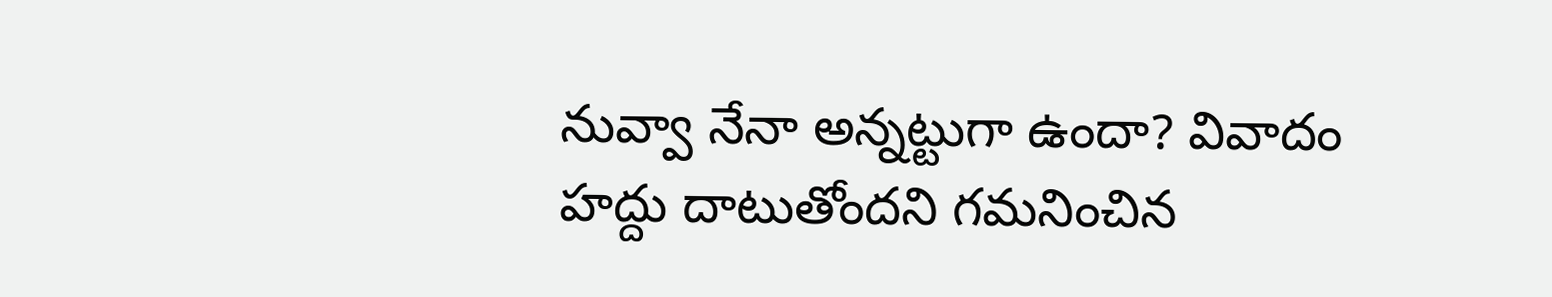నువ్వా నేనా అన్నట్టుగా ఉందా? వివాదం హద్దు దాటుతోందని గమనించిన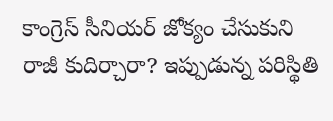కాంగ్రెస్ సీనియర్ జోక్యం చేసుకుని రాజీ కుదిర్చారా? ఇప్పుడున్న పరిస్థితి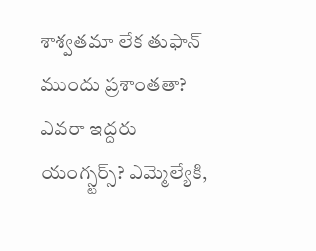శాశ్వతమా లేక తుఫాన్ ముందు ప్రశాంతతా? ఎవరా ఇద్దరు యంగ్స్టర్స్? ఎమ్మెల్యేకి,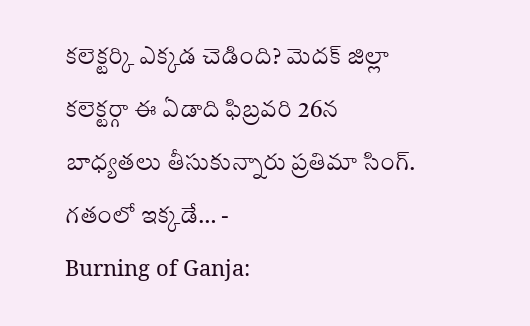కలెక్టర్కి ఎక్కడ చెడింది? మెదక్ జిల్లా కలెక్టర్గా ఈ ఏడాది ఫిబ్రవరి 26న బాధ్యతలు తీసుకున్నారు ప్రతిమా సింగ్. గతంలో ఇక్కడే… -
Burning of Ganja: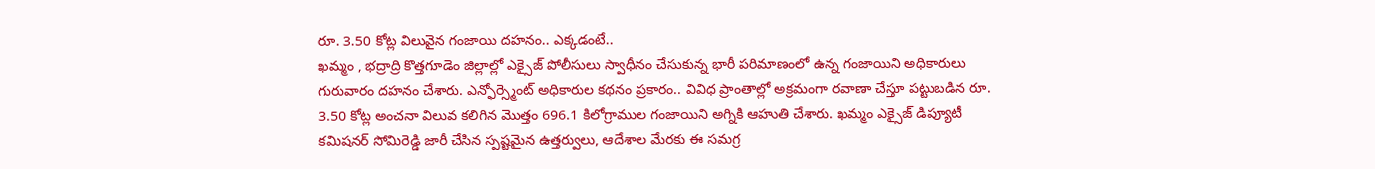రూ. 3.50 కోట్ల విలువైన గంజాయి దహనం.. ఎక్కడంటే..
ఖమ్మం , భద్రాద్రి కొత్తగూడెం జిల్లాల్లో ఎక్సైజ్ పోలీసులు స్వాధీనం చేసుకున్న భారీ పరిమాణంలో ఉన్న గంజాయిని అధికారులు గురువారం దహనం చేశారు. ఎన్ఫోర్స్మెంట్ అధికారుల కథనం ప్రకారం.. వివిధ ప్రాంతాల్లో అక్రమంగా రవాణా చేస్తూ పట్టుబడిన రూ. 3.50 కోట్ల అంచనా విలువ కలిగిన మొత్తం 696.1 కిలోగ్రాముల గంజాయిని అగ్నికి ఆహుతి చేశారు. ఖమ్మం ఎక్సైజ్ డిప్యూటీ కమిషనర్ సోమిరెడ్డి జారీ చేసిన స్పష్టమైన ఉత్తర్వులు, ఆదేశాల మేరకు ఈ సమగ్ర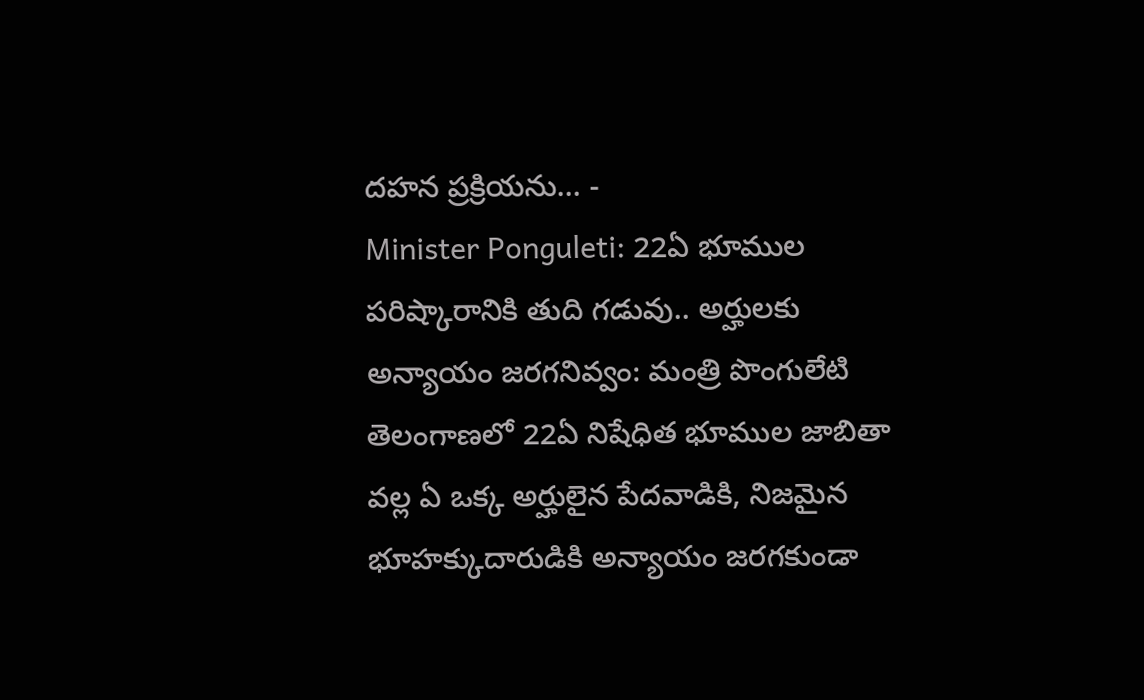దహన ప్రక్రియను… -
Minister Ponguleti: 22ఏ భూముల పరిష్కారానికి తుది గడువు.. అర్హులకు అన్యాయం జరగనివ్వం: మంత్రి పొంగులేటి
తెలంగాణలో 22ఏ నిషేధిత భూముల జాబితా వల్ల ఏ ఒక్క అర్హులైన పేదవాడికి, నిజమైన భూహక్కుదారుడికి అన్యాయం జరగకుండా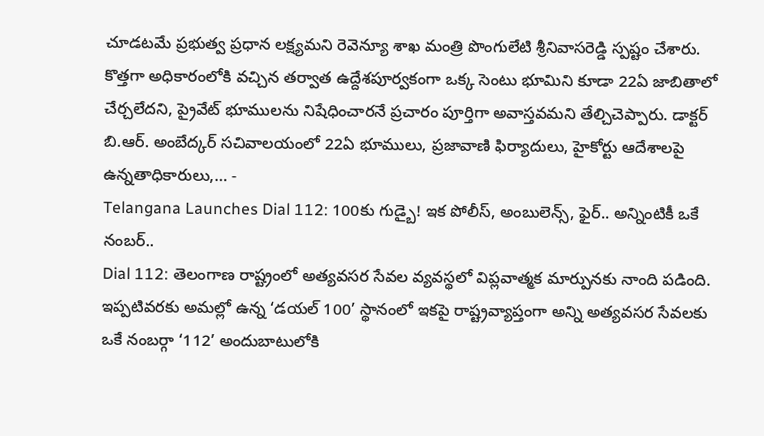చూడటమే ప్రభుత్వ ప్రధాన లక్ష్యమని రెవెన్యూ శాఖ మంత్రి పొంగులేటి శ్రీనివాసరెడ్డి స్పష్టం చేశారు. కొత్తగా అధికారంలోకి వచ్చిన తర్వాత ఉద్దేశపూర్వకంగా ఒక్క సెంటు భూమిని కూడా 22ఏ జాబితాలో చేర్చలేదని, ప్రైవేట్ భూములను నిషేధించారనే ప్రచారం పూర్తిగా అవాస్తవమని తేల్చిచెప్పారు. డాక్టర్ బి.ఆర్. అంబేద్కర్ సచివాలయంలో 22ఏ భూములు, ప్రజావాణి ఫిర్యాదులు, హైకోర్టు ఆదేశాలపై ఉన్నతాధికారులు,… -
Telangana Launches Dial 112: 100కు గుడ్బై! ఇక పోలీస్, అంబులెన్స్, ఫైర్.. అన్నింటికీ ఒకే నంబర్..
Dial 112: తెలంగాణ రాష్ట్రంలో అత్యవసర సేవల వ్యవస్థలో విప్లవాత్మక మార్పునకు నాంది పడింది. ఇప్పటివరకు అమల్లో ఉన్న ‘డయల్ 100’ స్థానంలో ఇకపై రాష్ట్రవ్యాప్తంగా అన్ని అత్యవసర సేవలకు ఒకే నంబర్గా ‘112’ అందుబాటులోకి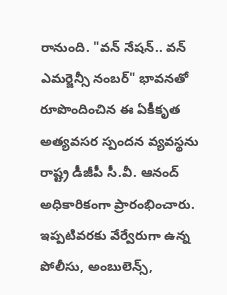రానుంది. "వన్ నేషన్.. వన్ ఎమర్జెన్సీ నంబర్" భావనతో రూపొందించిన ఈ ఏకీకృత అత్యవసర స్పందన వ్యవస్థను రాష్ట్ర డీజీపీ సీ.వీ. ఆనంద్ అధికారికంగా ప్రారంభించారు. ఇప్పటివరకు వేర్వేరుగా ఉన్న పోలీసు, అంబులెన్స్,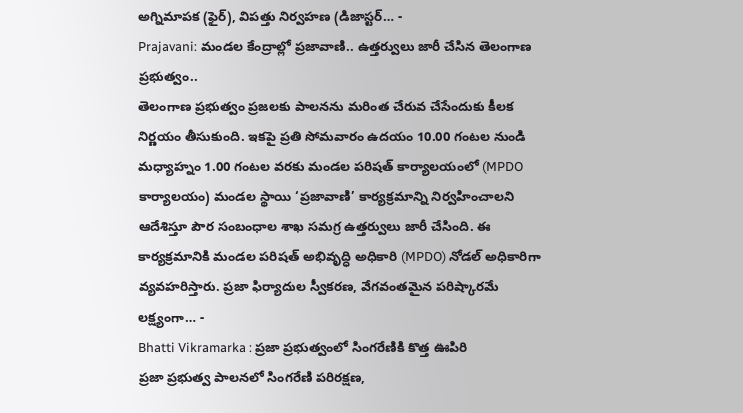అగ్నిమాపక (ఫైర్), విపత్తు నిర్వహణ (డిజాస్టర్… -
Prajavani: మండల కేంద్రాల్లో ప్రజావాణి.. ఉత్తర్వులు జారీ చేసిన తెలంగాణ ప్రభుత్వం..
తెలంగాణ ప్రభుత్వం ప్రజలకు పాలనను మరింత చేరువ చేసేందుకు కీలక నిర్ణయం తీసుకుంది. ఇకపై ప్రతి సోమవారం ఉదయం 10.00 గంటల నుండి మధ్యాహ్నం 1.00 గంటల వరకు మండల పరిషత్ కార్యాలయంలో (MPDO కార్యాలయం) మండల స్థాయి ‘ప్రజావాణి’ కార్యక్రమాన్ని నిర్వహించాలని ఆదేశిస్తూ పౌర సంబంధాల శాఖ సమగ్ర ఉత్తర్వులు జారీ చేసింది. ఈ కార్యక్రమానికి మండల పరిషత్ అభివృద్ధి అధికారి (MPDO) నోడల్ అధికారిగా వ్యవహరిస్తారు. ప్రజా ఫిర్యాదుల స్వీకరణ, వేగవంతమైన పరిష్కారమే లక్ష్యంగా… -
Bhatti Vikramarka : ప్రజా ప్రభుత్వంలో సింగరేణికి కొత్త ఊపిరి
ప్రజా ప్రభుత్వ పాలనలో సింగరేణి పరిరక్షణ,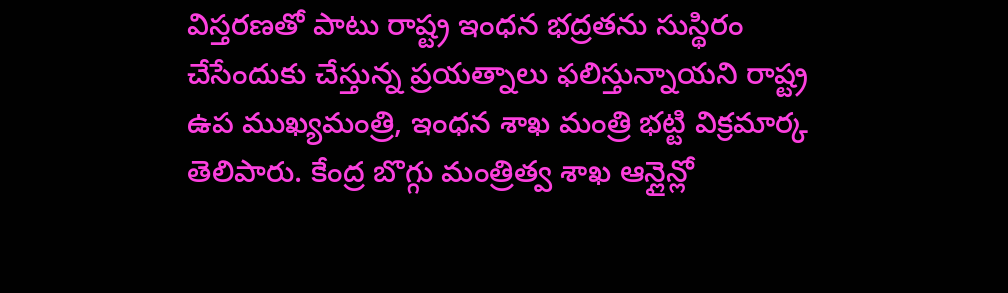విస్తరణతో పాటు రాష్ట్ర ఇంధన భద్రతను సుస్థిరం చేసేందుకు చేస్తున్న ప్రయత్నాలు ఫలిస్తున్నాయని రాష్ట్ర ఉప ముఖ్యమంత్రి, ఇంధన శాఖ మంత్రి భట్టి విక్రమార్క తెలిపారు. కేంద్ర బొగ్గు మంత్రిత్వ శాఖ ఆన్లైన్లో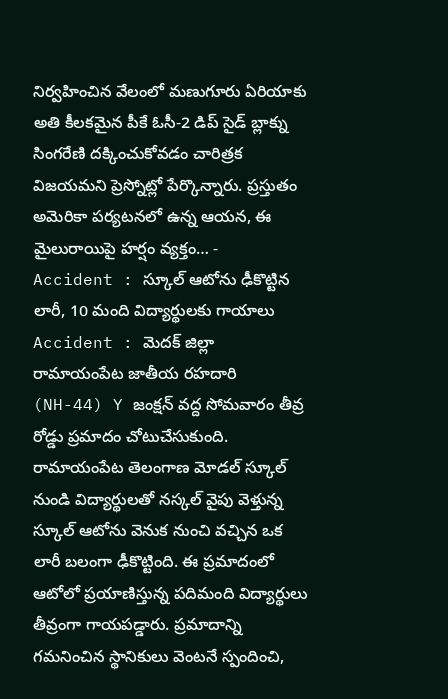నిర్వహించిన వేలంలో మణుగూరు ఏరియాకు అతి కీలకమైన పీకే ఓసీ-2 డిప్ సైడ్ బ్లాక్ను సింగరేణి దక్కించుకోవడం చారిత్రక విజయమని ప్రెస్నోట్లో పేర్కొన్నారు. ప్రస్తుతం అమెరికా పర్యటనలో ఉన్న ఆయన, ఈ మైలురాయిపై హర్షం వ్యక్తం… -
Accident : స్కూల్ ఆటోను ఢీకొట్టిన లారీ, 10 మంది విద్యార్థులకు గాయాలు
Accident : మెదక్ జిల్లా రామాయంపేట జాతీయ రహదారి (NH-44) Y జంక్షన్ వద్ద సోమవారం తీవ్ర రోడ్డు ప్రమాదం చోటుచేసుకుంది. రామాయంపేట తెలంగాణ మోడల్ స్కూల్ నుండి విద్యార్థులతో నస్కల్ వైపు వెళ్తున్న స్కూల్ ఆటోను వెనుక నుంచి వచ్చిన ఒక లారీ బలంగా ఢీకొట్టింది. ఈ ప్రమాదంలో ఆటోలో ప్రయాణిస్తున్న పదిమంది విద్యార్థులు తీవ్రంగా గాయపడ్డారు. ప్రమాదాన్ని గమనించిన స్థానికులు వెంటనే స్పందించి,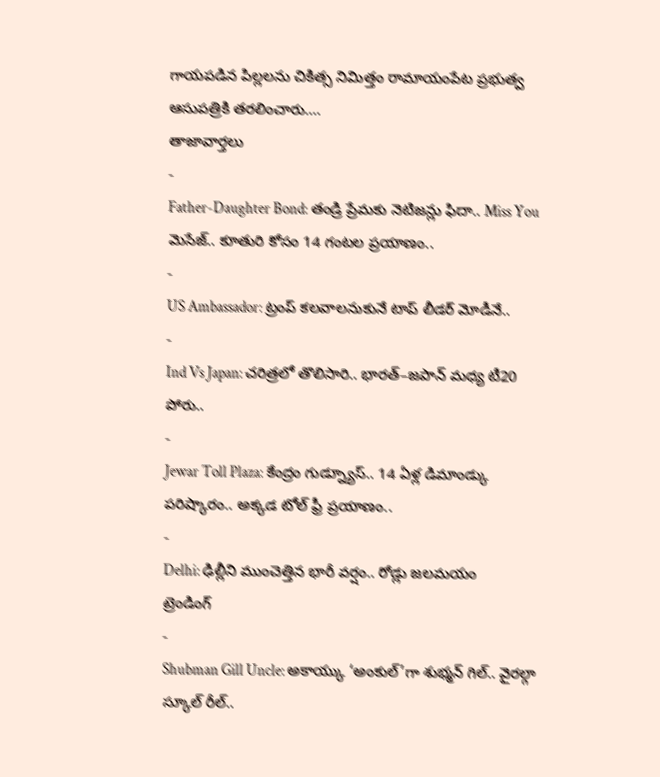గాయపడిన పిల్లలను చికిత్స నిమిత్తం రామాయంపేట ప్రభుత్వ ఆసుపత్రికి తరలించారు.…
తాజావార్తలు
-
Father-Daughter Bond: తండ్రి ప్రేమకు నెటిజన్లు ఫిదా.. Miss You మెసేజ్.. కూతురి కోసం 14 గంటల ప్రయాణం..
-
US Ambassador: ట్రంప్ కలవాలనుకునే టాప్ లీడర్ మోడీనే..
-
Ind Vs Japan: చరిత్రలో తొలిసారి.. భారత్–జపాన్ మధ్య టీ20 పోరు..
-
Jewar Toll Plaza: కేంద్రం గుడ్న్యూస్.. 14 ఏళ్ల డిమాండ్కు పరిష్కారం.. అక్కడ టోల్ ఫ్రీ ప్రయాణం..
-
Delhi: ఢిల్లీని ముంచెత్తిన భారీ వర్షం.. రోడ్లు జలమయం
ట్రెండింగ్
-
Shubman Gill Uncle: అకాయ్కు ‘అంకుల్’గా శుభ్మన్ గిల్.. వైరల్గా స్కూల్ రీల్..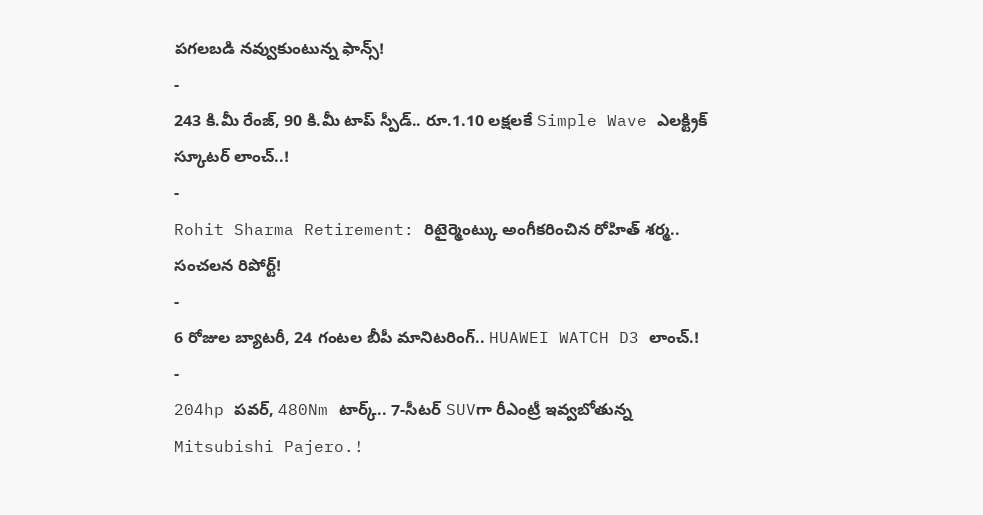పగలబడి నవ్వుకుంటున్న ఫాన్స్!
-
243 కి.మీ రేంజ్, 90 కి.మీ టాప్ స్పీడ్.. రూ.1.10 లక్షలకే Simple Wave ఎలక్ట్రిక్ స్కూటర్ లాంచ్..!
-
Rohit Sharma Retirement: రిటైర్మెంట్కు అంగీకరించిన రోహిత్ శర్మ.. సంచలన రిపోర్ట్!
-
6 రోజుల బ్యాటరీ, 24 గంటల బీపీ మానిటరింగ్.. HUAWEI WATCH D3 లాంచ్.!
-
204hp పవర్, 480Nm టార్క్.. 7-సీటర్ SUVగా రీఎంట్రీ ఇవ్వబోతున్న Mitsubishi Pajero.!